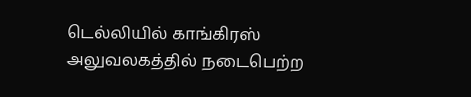டெல்லியில் காங்கிரஸ் அலுவலகத்தில் நடைபெற்ற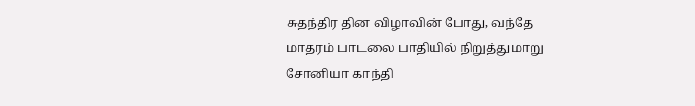சுதந்திர தின விழாவின் போது, வந்தே மாதரம் பாடலை பாதியில் நிறுத்துமாறு சோனியா காந்தி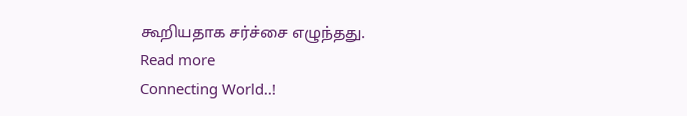கூறியதாக சர்ச்சை எழுந்தது.
Read more
Connecting World..!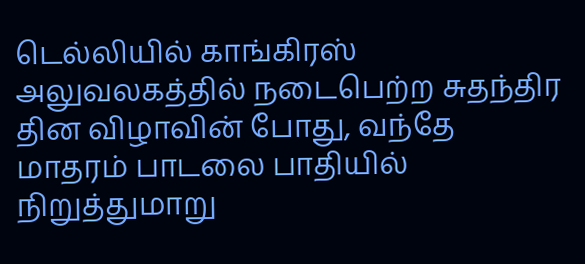டெல்லியில் காங்கிரஸ் அலுவலகத்தில் நடைபெற்ற சுதந்திர தின விழாவின் போது, வந்தே மாதரம் பாடலை பாதியில் நிறுத்துமாறு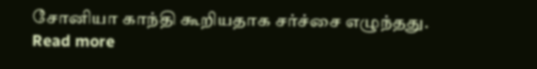சோனியா காந்தி கூறியதாக சர்ச்சை எழுந்தது.
Read more